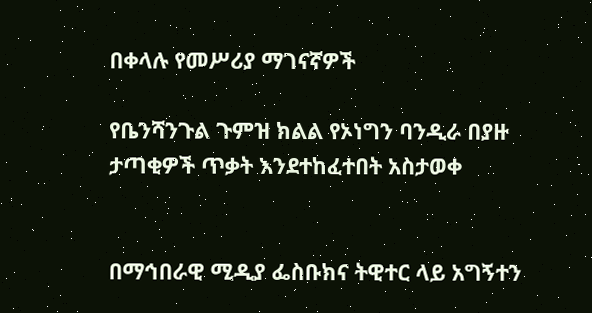በቀላሉ የመሥሪያ ማገናኛዎች

የቤንሻንጉል ጉምዝ ክልል የኦነግን ባንዲራ በያዙ ታጣቂዎች ጥቃት እንደተከፈተበት አስታወቀ


በማኅበራዊ ሚዲያ ፌስቡክና ትዊተር ላይ አግኝተን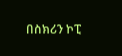በስክሪን ኮፒ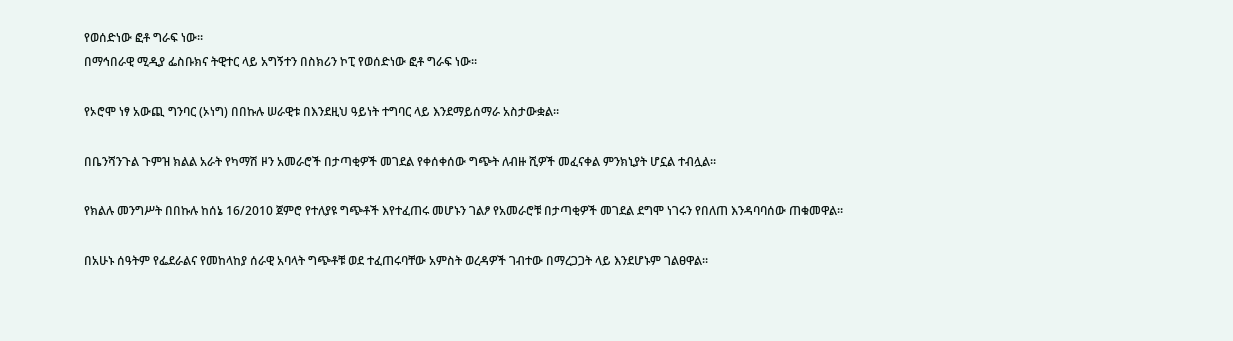የወሰድነው ፎቶ ግራፍ ነው።
በማኅበራዊ ሚዲያ ፌስቡክና ትዊተር ላይ አግኝተን በስክሪን ኮፒ የወሰድነው ፎቶ ግራፍ ነው።

የኦሮሞ ነፃ አውጪ ግንባር (ኦነግ) በበኩሉ ሠራዊቱ በእንደዚህ ዓይነት ተግባር ላይ እንደማይሰማራ አስታውቋል።

በቤንሻንጉል ጉምዝ ክልል አራት የካማሽ ዞን አመራሮች በታጣቂዎች መገደል የቀሰቀሰው ግጭት ለብዙ ሺዎች መፈናቀል ምንክኒያት ሆኗል ተብሏል።

የክልሉ መንግሥት በበኩሉ ከሰኔ 16/2010 ጀምሮ የተለያዩ ግጭቶች እየተፈጠሩ መሆኑን ገልፆ የአመራሮቹ በታጣቂዎች መገደል ደግሞ ነገሩን የበለጠ እንዳባባሰው ጠቁመዋል።

በአሁኑ ሰዓትም የፌደራልና የመከላከያ ሰራዊ አባላት ግጭቶቹ ወደ ተፈጠሩባቸው አምስት ወረዳዎች ገብተው በማረጋጋት ላይ እንደሆኑም ገልፀዋል።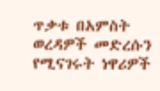ጥቃቱ በአምስት ወረዳዎች መድረሱን የሚናገሩት ነዋሪዎች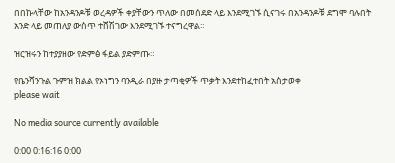በበኩላቸው ከአንዳንዶቹ ወረዳዎች ቀያቸውን ጥለው በመሰደድ ላይ እንደሚገኙ ሲናገሩ በአንዳንዶቹ ደግሞ ባሉበት አንድ ላይ መጠለያ ውስጥ ተሸሽገው እንደሚገኙ ተናግረዋል።

ዝርዝሩን ከተያያዘው የድምፅ ፋይል ያድምጡ።

የቤንሻንጉል ጉምዝ ክልል የኦነግን ባንዲራ በያዙ ታጣቂዎች ጥቃት እንደተከፈተበት አስታወቀ
please wait

No media source currently available

0:00 0:16:16 0:00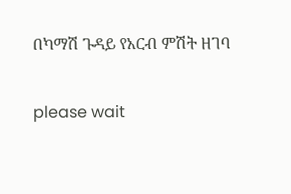በካማሽ ጉዳይ የአርብ ምሽት ዘገባ

please wait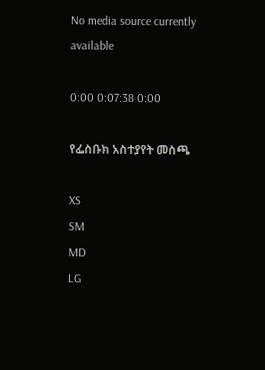No media source currently available

0:00 0:07:38 0:00

የፌስቡክ አስተያየት መስጫ

XS
SM
MD
LG